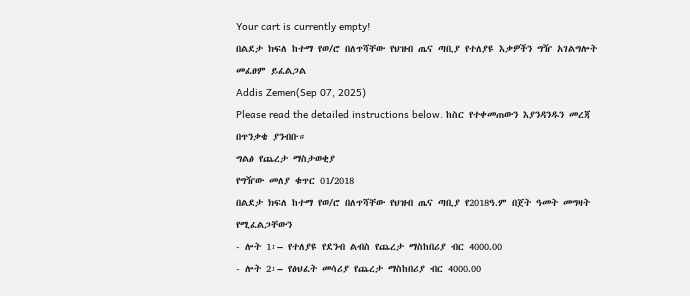Your cart is currently empty!
በልደታ ክፍለ ከተማ የወ/ሮ በለጥሻቸው የህዝብ ጤና ጣቢያ የተለያዩ እቃዎችን ግዥ አገልግሎት መፈፀም ይፈልጋል
Addis Zemen(Sep 07, 2025)
Please read the detailed instructions below. ከስር የተቀመጠውን እያንዳንዱን መረጃ በጥንቃቄ ያንብቡ።
ግልፅ የጨረታ ማስታወቂያ
የግዥው መለያ ቁጥር 01/2018
በልደታ ክፍለ ከተማ የወ/ሮ በለጥሻቸው የህዝብ ጤና ጣቢያ የ2018ዓ.ም በጀት ዓመት መግዛት የሚፈልጋቸውን
- ሎት 1፡– የተለያዩ የደንብ ልብስ የጨረታ ማስከበሪያ ብር 4000.00
- ሎት 2፡– የፅህፈት መሳሪያ የጨረታ ማስከበሪያ ብር 4000.00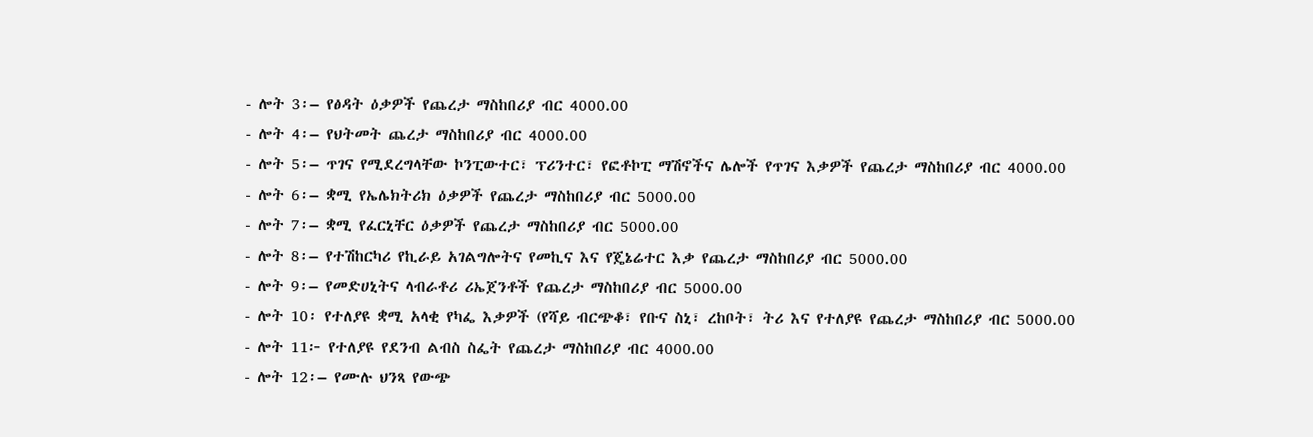- ሎት 3፡– የፅዳት ዕቃዎች የጨረታ ማስከበሪያ ብር 4000.00
- ሎት 4፡– የህትመት ጨረታ ማስከበሪያ ብር 4000.00
- ሎት 5፡– ጥገና የሚደረግላቸው ኮንፒውተር፣ ፕሪንተር፣ የፎቶኮፒ ማሽኖችና ሌሎች የጥገና እቃዎች የጨረታ ማስከበሪያ ብር 4000.00
- ሎት 6፡– ቋሚ የኤሌክትሪክ ዕቃዎች የጨረታ ማስከበሪያ ብር 5000.00
- ሎት 7፡– ቋሚ የፈርኒቸር ዕቃዎች የጨረታ ማስከበሪያ ብር 5000.00
- ሎት 8፡– የተሽከርካሪ የኪራይ አገልግሎትና የመኪና እና የጄኔሬተር እቃ የጨረታ ማስከበሪያ ብር 5000.00
- ሎት 9፡– የመድሀኒትና ላብራቶሪ ሪኤጀንቶች የጨረታ ማስከበሪያ ብር 5000.00
- ሎት 10፡ የተለያዩ ቋሚ አላቂ የካፌ እቃዎች (የሻይ ብርጭቆ፣ የቡና ስኒ፣ ረከቦት፣ ትሪ እና የተለያዩ የጨረታ ማስከበሪያ ብር 5000.00
- ሎት 11፦ የተለያዩ የደንብ ልብስ ስፌት የጨረታ ማስከበሪያ ብር 4000.00
- ሎት 12፡– የሙሉ ህንጻ የውጭ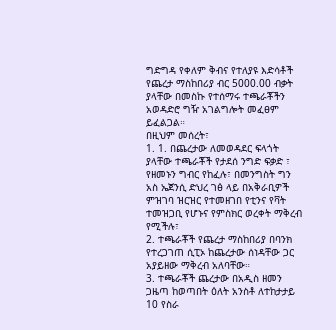ግድግዳ የቀለም ቅብና የተለያዩ እድሳቶች የጨረታ ማስከበሪያ ብር 5000.00 ብቃት ያላቸው በመስኩ የተሰማሩ ተጫራቾችን አወዳድሮ ግዥ አገልግሎት መፈፀም ይፈልጋል።
በዚህም መሰረት፣
1. 1. በጨረታው ለመወዳደር ፍላጎት ያላቸው ተጫራቾች የታደሰ ንግድ ፍቃድ ፣ የዘመኑን ግብር የከፈሉ፣ በመንግስት ግን አስ ኤጀንሲ ድህረ ገፅ ላይ በአቅራቢዎች ምዝገባ ዝርዝር የተመዘገበ የቲንና የቫት ተመዝጋቢ የሆኑና የምስክር ወረቀት ማቅረብ የሚችሉ፣
2. ተጫራቾች የጨረታ ማስከበሪያ በባንክ የተረጋገጠ ሲፒኦ ከጨረታው ሰነዳቸው ጋር አያይዘው ማቅረብ አለባቸው።
3. ተጫራቾች ጨረታው በአዲስ ዘመን ጋዜጣ ከወጣበት ዕለት አንስቶ ለተከታታይ 10 የስራ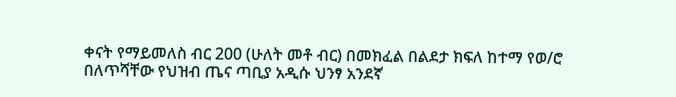ቀናት የማይመለስ ብር 200 (ሁለት መቶ ብር) በመክፈል በልደታ ክፍለ ከተማ የወ/ሮ በለጥሻቸው የህዝብ ጤና ጣቢያ አዲሱ ህንፃ አንደኛ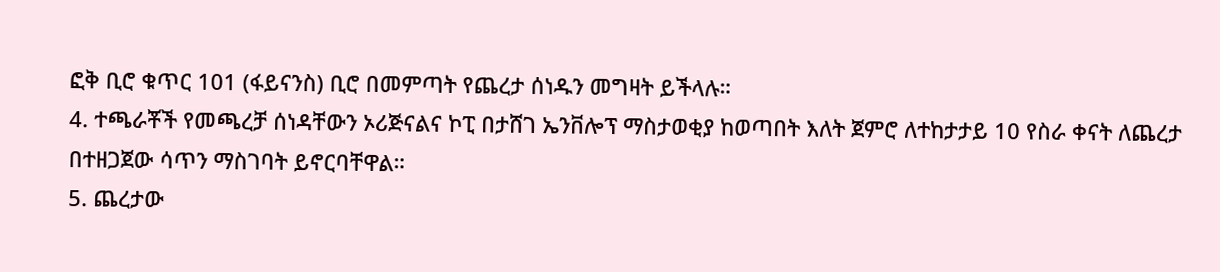ፎቅ ቢሮ ቁጥር 101 (ፋይናንስ) ቢሮ በመምጣት የጨረታ ሰነዱን መግዛት ይችላሉ።
4. ተጫራቾች የመጫረቻ ሰነዳቸውን ኦሪጅናልና ኮፒ በታሸገ ኤንቨሎፕ ማስታወቂያ ከወጣበት እለት ጀምሮ ለተከታታይ 10 የስራ ቀናት ለጨረታ በተዘጋጀው ሳጥን ማስገባት ይኖርባቸዋል።
5. ጨረታው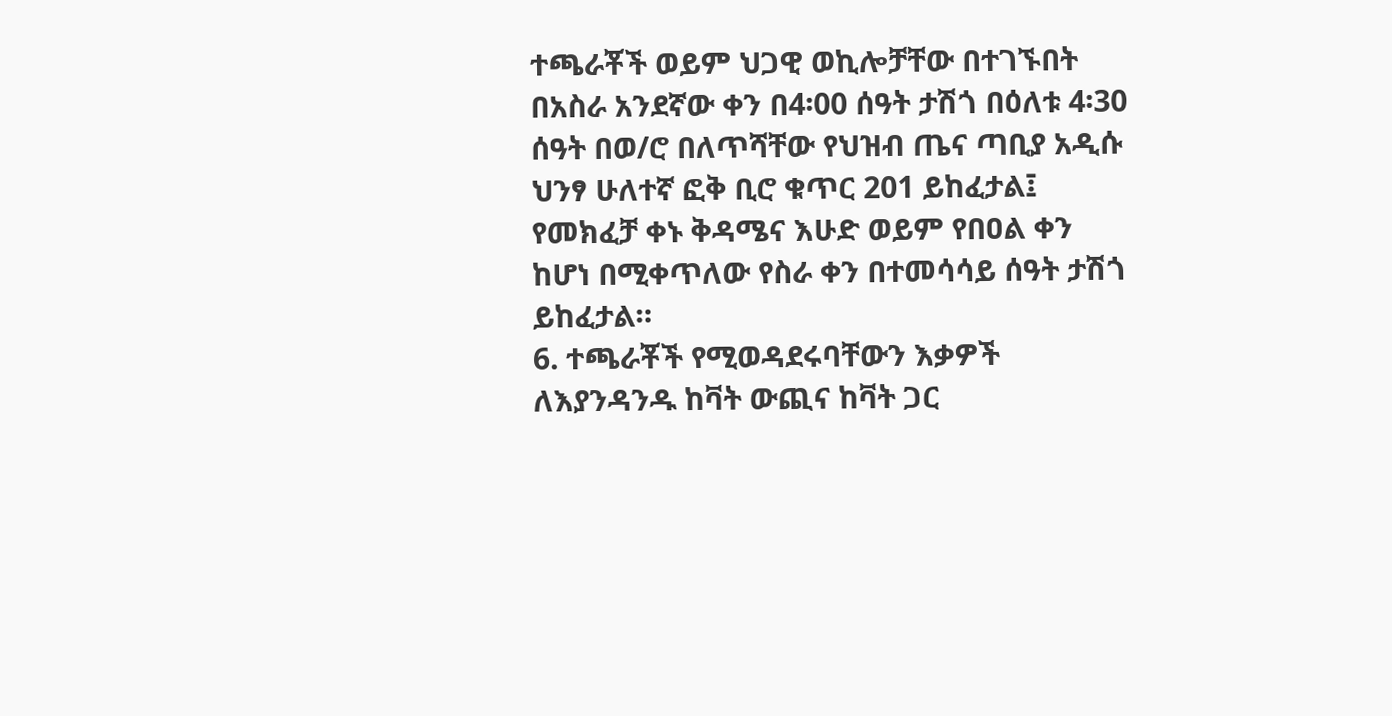ተጫራቾች ወይም ህጋዊ ወኪሎቻቸው በተገኙበት በአስራ አንደኛው ቀን በ4፡00 ሰዓት ታሽጎ በዕለቱ 4፡30 ሰዓት በወ/ሮ በለጥሻቸው የህዝብ ጤና ጣቢያ አዲሱ ህንፃ ሁለተኛ ፎቅ ቢሮ ቁጥር 201 ይከፈታል፤ የመክፈቻ ቀኑ ቅዳሜና እሁድ ወይም የበዐል ቀን ከሆነ በሚቀጥለው የስራ ቀን በተመሳሳይ ሰዓት ታሽጎ ይከፈታል።
6. ተጫራቾች የሚወዳደሩባቸውን እቃዎች ለእያንዳንዱ ከቫት ውጪና ከቫት ጋር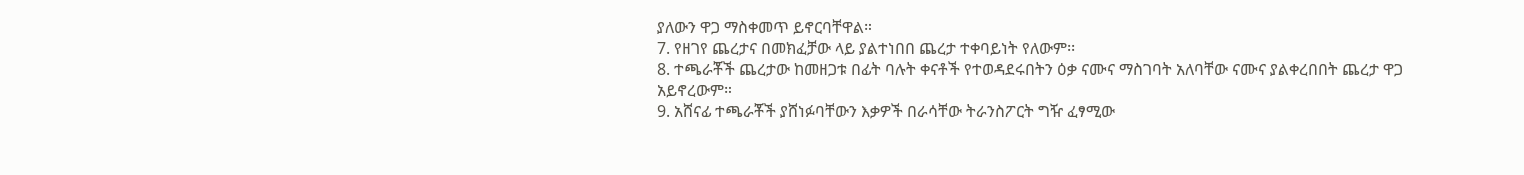ያለውን ዋጋ ማስቀመጥ ይኖርባቸዋል።
7. የዘገየ ጨረታና በመክፈቻው ላይ ያልተነበበ ጨረታ ተቀባይነት የለውም፡፡
8. ተጫራቾች ጨረታው ከመዘጋቱ በፊት ባሉት ቀናቶች የተወዳደሩበትን ዕቃ ናሙና ማስገባት አለባቸው ናሙና ያልቀረበበት ጨረታ ዋጋ አይኖረውም።
9. አሸናፊ ተጫራቾች ያሸነፉባቸውን እቃዎች በራሳቸው ትራንስፖርት ግዥ ፈፃሚው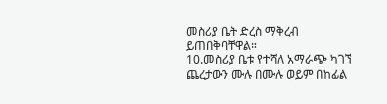መስሪያ ቤት ድረስ ማቅረብ ይጠበቅባቸዋል።
10.መስሪያ ቤቱ የተሻለ አማራጭ ካገኘ ጨረታውን ሙሉ በሙሉ ወይም በከፊል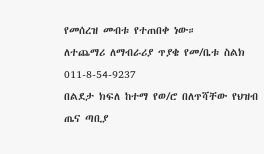የመሰረዝ መብቱ የተጠበቀ ነው።
ለተጨማሪ ለማብራሪያ ጥያቄ የመ/ቤቱ ስልክ 011-8-54-9237
በልደታ ክፍለ ከተማ የወ/ሮ በለጥሻቸው የህዝብ ጤና ጣቢያ